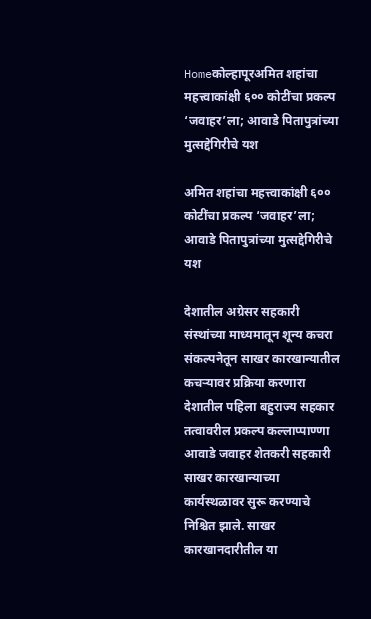Homeकोल्हापूरअमित शहांचा महत्त्वाकांक्षी ६०० कोटींचा प्रकल्प ‘जवाहर’ला; आवाडे पितापुत्रांच्या मुत्सद्देगिरीचे यश

अमित शहांचा महत्त्वाकांक्षी ६०० कोटींचा प्रकल्प ‘जवाहर’ला; आवाडे पितापुत्रांच्या मुत्सद्देगिरीचे यश

देशातील अग्रेसर सहकारी संस्थांच्या माध्यमातून शून्य कचरा संकल्पनेतून साखर कारखान्यातील कचऱ्यावर प्रक्रिया करणारा देशातील पहिला बहुराज्य सहकार तत्वावरील प्रकल्प कल्लाप्पाण्णा आवाडे जवाहर शेतकरी सहकारी साखर कारखान्याच्या कार्यस्थळावर सुरू करण्याचे निश्चित झाले. साखर कारखानदारीतील या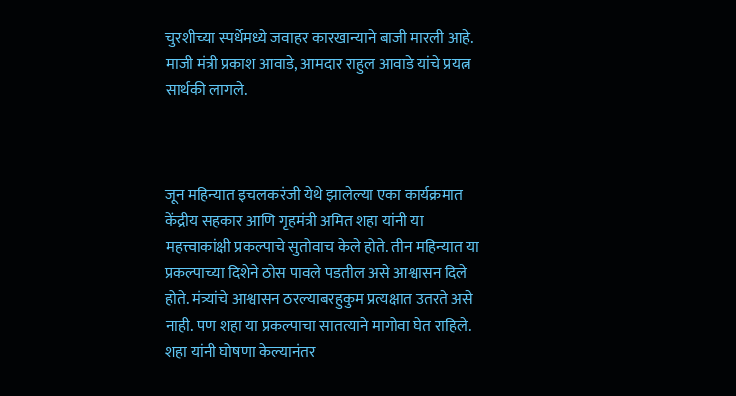चुरशीच्या स्पर्धेमध्ये जवाहर कारखान्याने बाजी मारली आहे. माजी मंत्री प्रकाश आवाडे, आमदार राहुल आवाडे यांचे प्रयत्न सार्थकी लागले.



जून महिन्यात इचलकरंजी येथे झालेल्या एका कार्यक्रमात केंद्रीय सहकार आणि गृहमंत्री अमित शहा यांनी या महत्त्वाकांक्षी प्रकल्पाचे सुतोवाच केले होते. तीन महिन्यात या प्रकल्पाच्या दिशेने ठोस पावले पडतील असे आश्वासन दिले होते. मंत्र्यांचे आश्वासन ठरल्याबरहुकुम प्रत्यक्षात उतरते असे नाही. पण शहा या प्रकल्पाचा सातत्याने मागोवा घेत राहिले. शहा यांनी घोषणा केल्यानंतर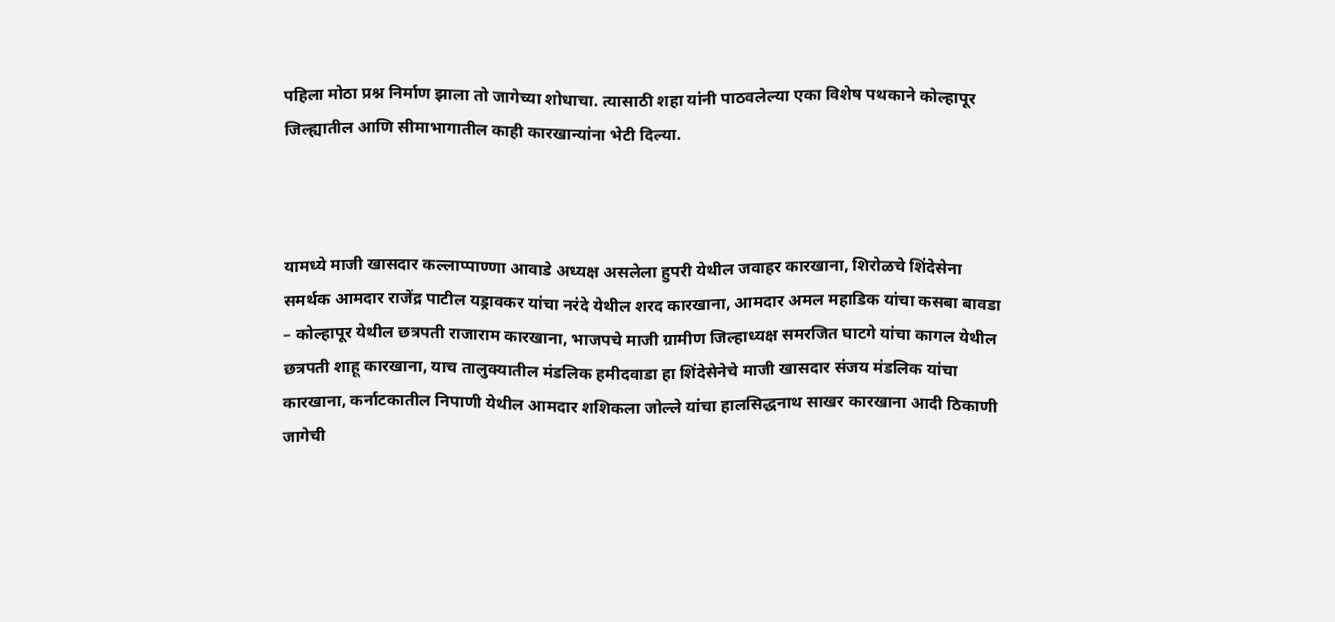पहिला मोठा प्रश्न निर्माण झाला तो जागेच्या शोधाचा. त्यासाठी शहा यांनी पाठवलेल्या एका विशेष पथकाने कोल्हापूर जिल्ह्यातील आणि सीमाभागातील काही कारखान्यांना भेटी दिल्या.



यामध्ये माजी खासदार कल्लाप्पाण्णा आवाडे अध्यक्ष असलेला हुपरी येथील जवाहर कारखाना, शिरोळचे शिंदेसेना समर्थक आमदार राजेंद्र पाटील यड्रावकर यांचा नरंदे येथील शरद कारखाना, आमदार अमल महाडिक यांचा कसबा बावडा – कोल्हापूर येथील छत्रपती राजाराम कारखाना, भाजपचे माजी ग्रामीण जिल्हाध्यक्ष समरजित घाटगे यांचा कागल येथील छत्रपती शाहू कारखाना, याच तालुक्यातील मंडलिक हमीदवाडा हा शिंदेसेनेचे माजी खासदार संजय मंडलिक यांचा कारखाना, कर्नाटकातील निपाणी येथील आमदार शशिकला जोल्ले यांचा हालसिद्धनाथ साखर कारखाना आदी ठिकाणी जागेची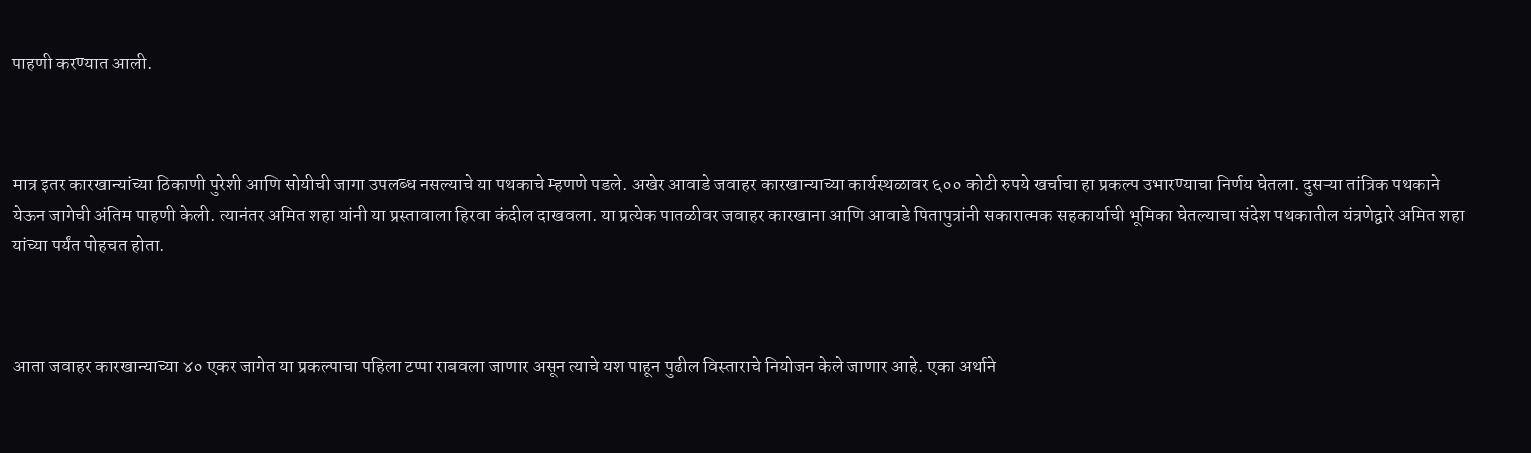पाहणी करण्यात आली.



मात्र इतर कारखान्यांच्या ठिकाणी पुरेशी आणि सोयीची जागा उपलब्ध नसल्याचे या पथकाचे म्हणणे पडले. अखेर आवाडे जवाहर कारखान्याच्या कार्यस्थळावर ६०० कोटी रुपये खर्चाचा हा प्रकल्प उभारण्याचा निर्णय घेतला. दुसऱ्या तांत्रिक पथकाने येऊन जागेची अंतिम पाहणी केली. त्यानंतर अमित शहा यांनी या प्रस्तावाला हिरवा कंदील दाखवला. या प्रत्येक पातळीवर जवाहर कारखाना आणि आवाडे पितापुत्रांनी सकारात्मक सहकार्याची भूमिका घेतल्याचा संदेश पथकातील यंत्रणेद्वारे अमित शहा यांच्या पर्यंत पोहचत होता.



आता जवाहर कारखान्याच्या ४० एकर जागेत या प्रकल्पाचा पहिला टप्पा राबवला जाणार असून त्याचे यश पाहून पुढील विस्ताराचे नियोजन केले जाणार आहे. एका अर्थाने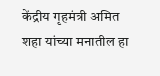केंद्रीय गृहमंत्री अमित शहा यांच्या मनातील हा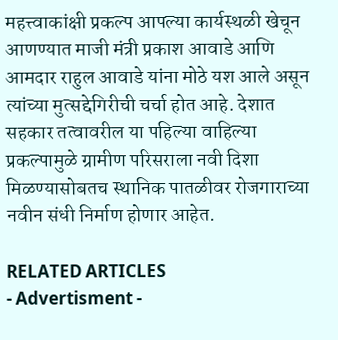महत्त्वाकांक्षी प्रकल्प आपल्या कार्यस्थळी खेचून आणण्यात माजी मंत्री प्रकाश आवाडे आणि आमदार राहुल आवाडे यांना मोठे यश आले असून त्यांच्या मुत्सद्देगिरीची चर्चा होत आहे. देशात सहकार तत्वावरील या पहिल्या वाहिल्या प्रकल्पामुळे ग्रामीण परिसराला नवी दिशा मिळण्यासोबतच स्थानिक पातळीवर रोजगाराच्या नवीन संधी निर्माण होणार आहेत.

RELATED ARTICLES
- Advertisment -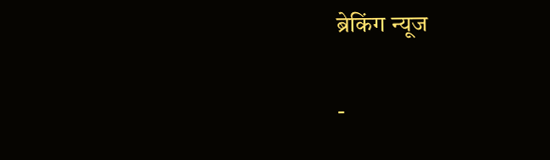ब्रेकिंग न्यूज

-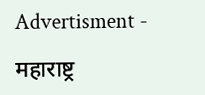Advertisment -

महाराष्ट्र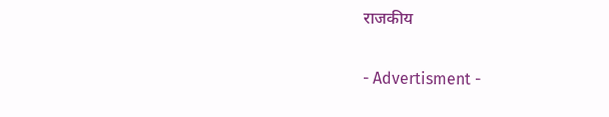राजकीय

- Advertisment -